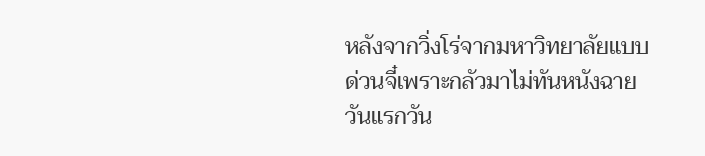หลังจากวิ่งโร่จากมหาวิทยาลัยแบบด่วนจี๋เพราะกลัวมาไม่ทันหนังฉาย วันแรกวัน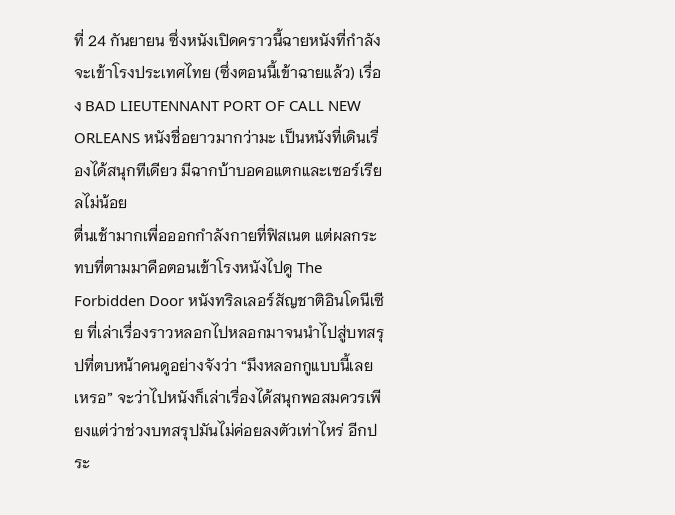ที่ 24 กันยายน ซึ่งหนังเปิดคราวนี้ฉายหนังที่กำลังจะเข้าโรงประเทศไทย (ซึ่งตอนนี้เข้าฉายแล้ว) เรื่อง BAD LIEUTENNANT PORT OF CALL NEW ORLEANS หนังชื่อยาวมากว่ามะ เป็นหนังที่เดินเรื่องได้สนุกทีเดียว มีฉากบ้าบอคอแตกและเซอร์เรียลไม่น้อย
ตื่นเช้ามากเพื่อออกกำลังกายที่ฟิสเนต แต่ผลกระทบที่ตามมาคือตอนเข้าโรงหนังไปดู The Forbidden Door หนังทริลเลอร์สัญชาติอินโดนีเซีย ที่เล่าเรื่องราวหลอกไปหลอกมาจนนำไปสู่บทสรุปที่ตบหน้าคนดูอย่างจังว่า “มึงหลอกกูแบบนี้เลยเหรอ” จะว่าไปหนังก็เล่าเรื่องได้สนุกพอสมควรเพียงแต่ว่าช่วงบทสรุปมันไม่ค่อยลงตัวเท่าไหร่ อีกประ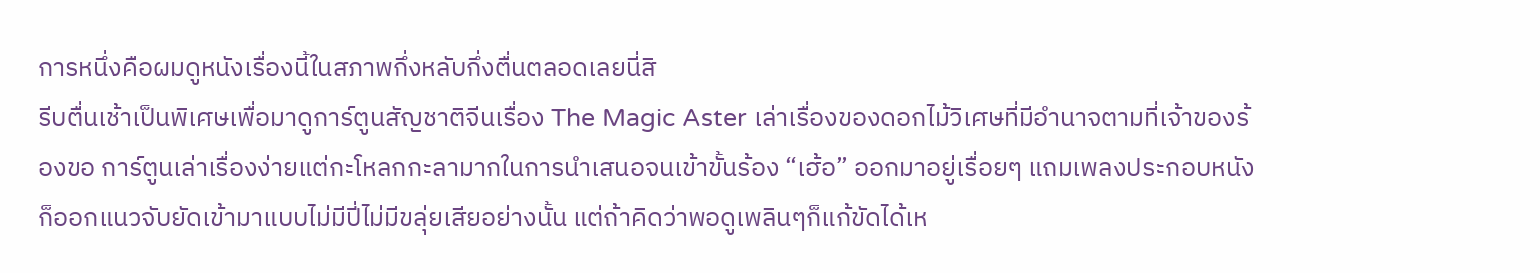การหนึ่งคือผมดูหนังเรื่องนี้ในสภาพกึ่งหลับกึ่งตื่นตลอดเลยนี่สิ
รีบตื่นเช้าเป็นพิเศษเพื่อมาดูการ์ตูนสัญชาติจีนเรื่อง The Magic Aster เล่าเรื่องของดอกไม้วิเศษที่มีอำนาจตามที่เจ้าของร้องขอ การ์ตูนเล่าเรื่องง่ายแต่กะโหลกกะลามากในการนำเสนอจนเข้าขั้นร้อง “เฮ้อ” ออกมาอยู่เรื่อยๆ แถมเพลงประกอบหนังก็ออกแนวจับยัดเข้ามาแบบไม่มีปี่ไม่มีขลุ่ยเสียอย่างนั้น แต่ถ้าคิดว่าพอดูเพลินๆก็แก้ขัดได้เห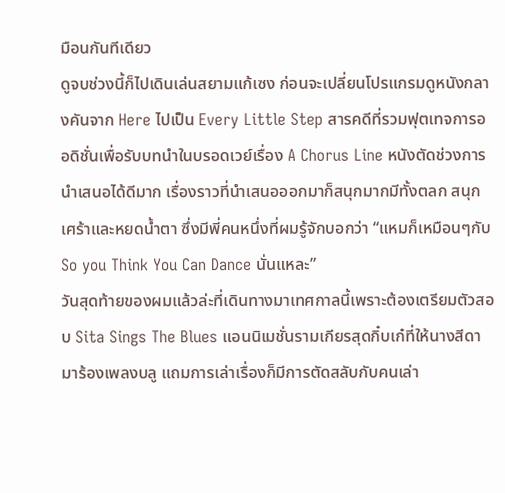มือนกันทีเดียว
ดูจบช่วงนี้ก็ไปเดินเล่นสยามแก้เซง ก่อนจะเปลี่ยนโปรแกรมดูหนังกลางคันจาก Here ไปเป็น Every Little Step สารคดีที่รวมฟุตเทจการออดิชั่นเพื่อรับบทนำในบรอดเวย์เรื่อง A Chorus Line หนังตัดช่วงการนำเสนอได้ดีมาก เรื่องราวที่นำเสนอออกมาก็สนุกมากมีทั้งตลก สนุก เศร้าและหยดน้ำตา ซึ่งมีพี่คนหนึ่งที่ผมรู้จักบอกว่า “แหมก็เหมือนๆกับ So you Think You Can Dance นั่นแหละ”
วันสุดท้ายของผมแล้วล่ะที่เดินทางมาเทศกาลนี้เพราะต้องเตรียมตัวสอบ Sita Sings The Blues แอนนิเมชั่นรามเกียรสุดกิ๋บเก๋ที่ให้นางสีดามาร้องเพลงบลู แถมการเล่าเรื่องก็มีการตัดสลับกับคนเล่า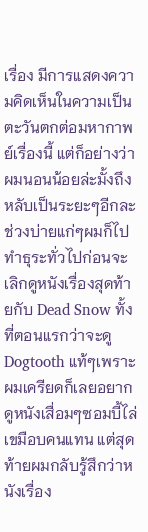เรื่อง มีการแสดงความคิดเห็นในความเป็นตะวันตกต่อมหากาพย์เรื่องนี้ แต่ก็อย่างว่าผมนอนน้อยล่ะมั้งถึงหลับเป็นระยะๆอีกละ
ช่วงบ่ายแก่ๆผมก็ไปทำธุระทั่วไปก่อนจะเลิกดูหนังเรื่องสุดท้ายกับ Dead Snow ทั้งที่ตอนแรกว่าจะดู Dogtooth แท้ๆเพราะผมเครียดก็เลยอยากดูหนังเสื่อมๆซอมบี้ไล่เขมือบคนแทน แต่สุดท้ายผมกลับรู้สึกว่าหนังเรื่อง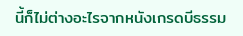นี้ก็ไม่ต่างอะไรจากหนังเกรดบีธรรม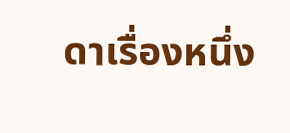ดาเรื่องหนึ่ง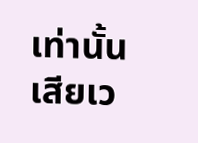เท่านั้น เสียเว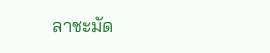ลาชะมัด